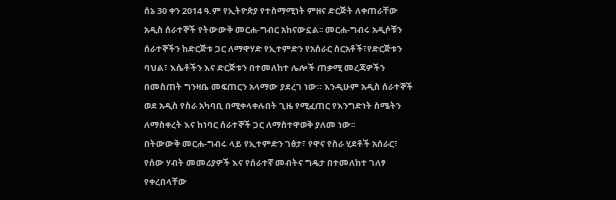ሰኔ 30 ቀን 2014 ዓ.ም የኢትዮጵያ የተስማሚነት ምዘና ድርጅት ለቀጠራቸው አዲስ ሰራተኞች የትውውቅ መርሐ-ግብር አከናውኗል፡፡ መርሐ-ግብሩ አዲሶቹን ሰራተኞችን ከድርጅቱ ጋር ለማዋሃድ የኢተምድን የአሰራር ስርአቶች፣የድርጅቱን ባህል፣ እሴቶችን እና ድርጅቱን በተመለከተ ሌሎች ጠቃሚ መረጃዎችን በመስጠት ግንዛቤ መፍጠርን አላማው ያደረገ ነው። እንዲሁም አዲስ ሰራተኞች ወደ አዲስ የስራ አካባቢ በሚቀላቀሉበት ጊዜ የሚፈጠር የእንግድነት ስሜትን ለማስቀረት እና ከነባር ሰራተኞች ጋር ለማስተዋወቅ ያለመ ነው፡፡
በትውውቅ መርሐ-ግብሩ ላይ የኢተምድን ገፅታ፣ የዋና የስራ ሂደቶች አሰራር፣ የሰው ሃብት መመሪያዎች እና የሰራተኛ መብትና ግዴታ በተመለከተ ገለፃ የቀረበላቸው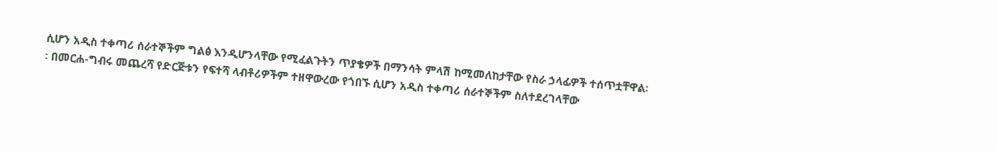ሲሆን አዲስ ተቀጣሪ ሰራተኞችም ግልፅ እንዲሆንላቸው የሚፈልጉትን ጥያቄዎች በማንሳት ምላሽ ከሚመለከታቸው የስራ ኃላፊዎች ተሰጥቷቸዋል፡፡ በመርሐ-ግብሩ መጨረሻ የድርጅቱን የፍተሻ ላብቶሪዎችም ተዘዋውረው የጎበኙ ሲሆን አዲስ ተቀጣሪ ሰራተኞችም ስለተደረገላቸው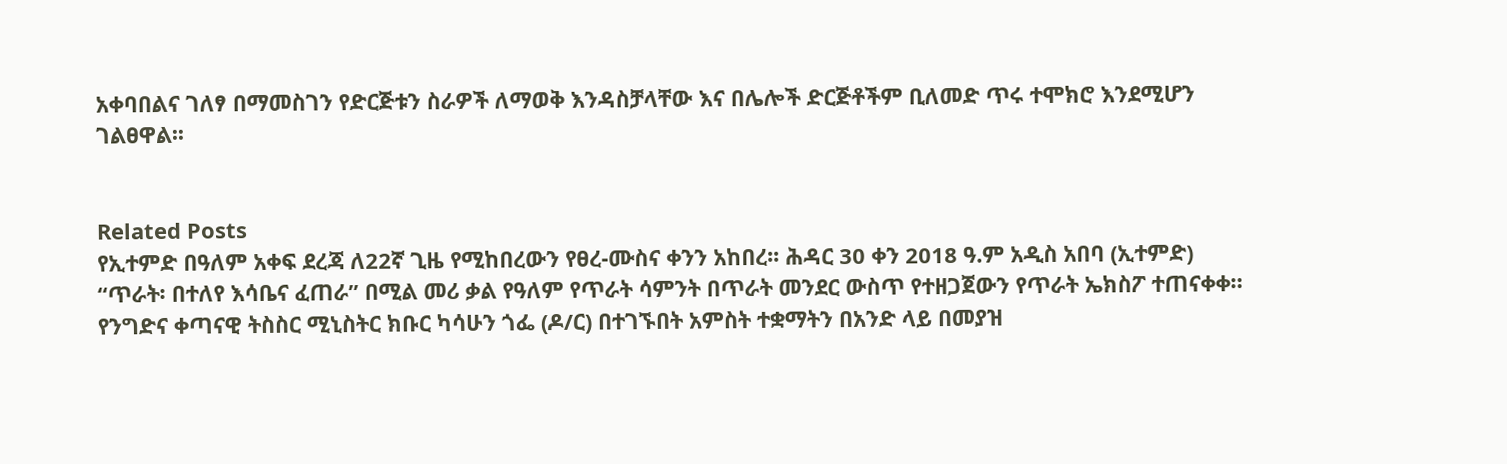አቀባበልና ገለፃ በማመስገን የድርጅቱን ስራዎች ለማወቅ እንዳስቻላቸው እና በሌሎች ድርጅቶችም ቢለመድ ጥሩ ተሞክሮ እንደሚሆን ገልፀዋል፡፡


Related Posts
የኢተምድ በዓለም አቀፍ ደረጃ ለ22ኛ ጊዜ የሚከበረውን የፀረ-ሙስና ቀንን አከበረ፡፡ ሕዳር 30 ቀን 2018 ዓ.ም አዲስ አበባ (ኢተምድ)
“ጥራት፡ በተለየ እሳቤና ፈጠራ” በሚል መሪ ቃል የዓለም የጥራት ሳምንት በጥራት መንደር ውስጥ የተዘጋጀውን የጥራት ኤክስፖ ተጠናቀቀ።
የንግድና ቀጣናዊ ትስስር ሚኒስትር ክቡር ካሳሁን ጎፌ (ዶ/ር) በተገኙበት አምስት ተቋማትን በአንድ ላይ በመያዝ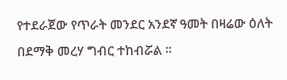የተደራጀው የጥራት መንደር አንደኛ ዓመት በዛሬው ዕለት በደማቅ መረሃ ግብር ተከብሯል ።